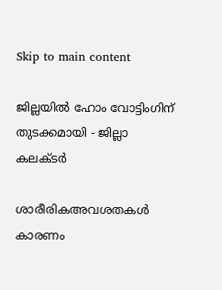Skip to main content

ജില്ലയില്‍ ഹോം വോട്ടിംഗിന് തുടക്കമായി - ജില്ലാ കലക്ടര്‍

ശാരീരികഅവശതകള്‍ കാരണം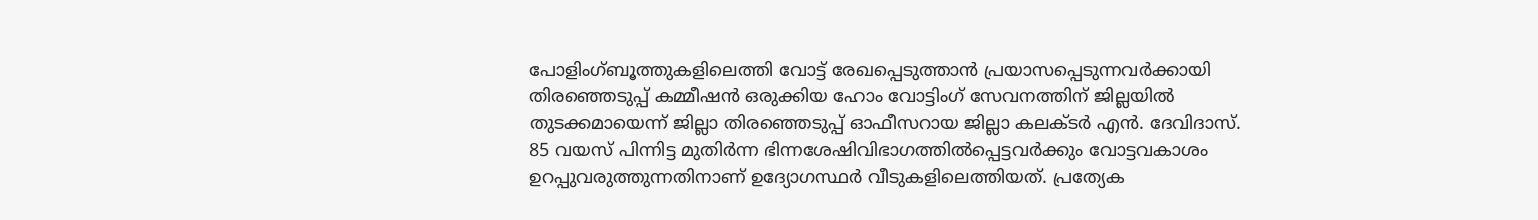പോളിംഗ്ബൂത്തുകളിലെത്തി വോട്ട് രേഖപ്പെടുത്താന്‍ പ്രയാസപ്പെടുന്നവര്‍ക്കായി തിരഞ്ഞെടുപ്പ് കമ്മീഷന്‍ ഒരുക്കിയ ഹോം വോട്ടിംഗ് സേവനത്തിന് ജില്ലയില്‍ തുടക്കമായെന്ന് ജില്ലാ തിരഞ്ഞെടുപ്പ് ഓഫീസറായ ജില്ലാ കലക്ടര്‍ എന്‍. ദേവിദാസ്.  85 വയസ് പിന്നിട്ട മുതിര്‍ന്ന ഭിന്നശേഷിവിഭാഗത്തില്‍പ്പെട്ടവര്‍ക്കും വോട്ടവകാശം ഉറപ്പുവരുത്തുന്നതിനാണ് ഉദ്യോഗസ്ഥര്‍ വീടുകളിലെത്തിയത്. പ്രത്യേക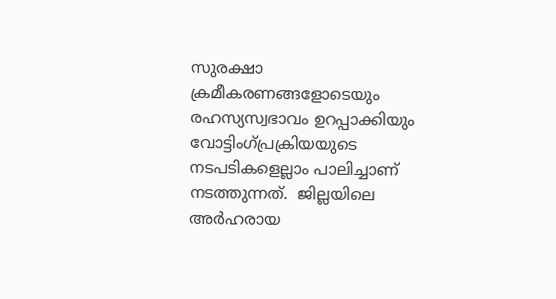സുരക്ഷാ ക്രമീകരണങ്ങളോടെയും രഹസ്യസ്വഭാവം ഉറപ്പാക്കിയും വോട്ടിംഗ്പ്രക്രിയയുടെ നടപടികളെല്ലാം പാലിച്ചാണ് നടത്തുന്നത്.  ജില്ലയിലെ അര്‍ഹരായ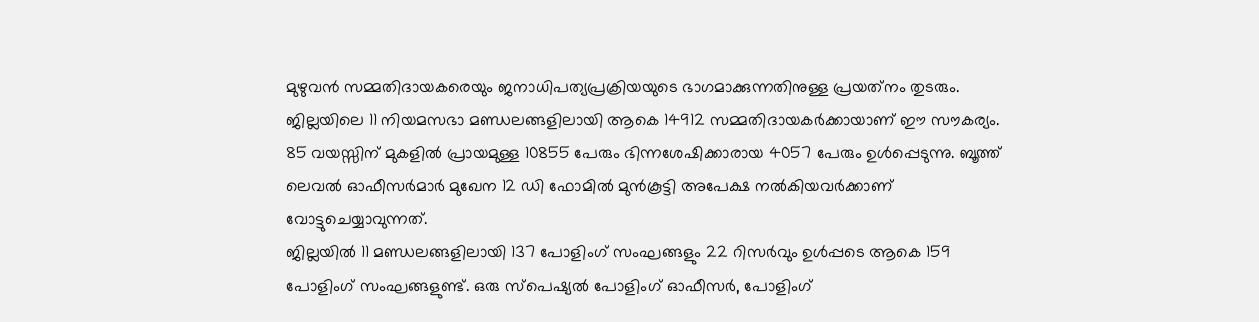മുഴുവന്‍ സമ്മതിദായകരെയും ജനാധിപത്യപ്രക്രിയയുടെ ഭാഗമാക്കുന്നതിനുള്ള പ്രയത്‌നം തുടരും.
ജില്ലയിലെ 11 നിയമസഭാ മണ്ഡലങ്ങളിലായി ആകെ 14912 സമ്മതിദായകര്‍ക്കായാണ് ഈ സൗകര്യം. 85 വയസ്സിന് മുകളില്‍ പ്രായമുള്ള 10855 പേരും ഭിന്നശേഷിക്കാരായ 4057 പേരും ഉള്‍പ്പെടുന്നു. ബൂത്ത് ലെവല്‍ ഓഫീസര്‍മാര്‍ മുഖേന 12 ഡി ഫോമില്‍ മുന്‍കൂട്ടി അപേക്ഷ നല്‍കിയവര്‍ക്കാണ് വോട്ടുചെയ്യാവുന്നത്.
ജില്ലയില്‍ 11 മണ്ഡലങ്ങളിലായി 137 പോളിംഗ് സംഘങ്ങളും 22 റിസര്‍വും ഉള്‍പ്പടെ ആകെ 159 പോളിംഗ് സംഘങ്ങളുണ്ട്. ഒരു സ്‌പെഷ്യല്‍ പോളിംഗ് ഓഫീസര്‍, പോളിംഗ്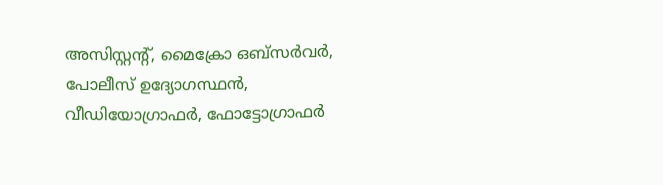അസിസ്റ്റന്റ്, മൈക്രോ ഒബ്‌സര്‍വര്‍, പോലീസ് ഉദ്യോഗസ്ഥന്‍, വീഡിയോഗ്രാഫര്‍, ഫോട്ടോഗ്രാഫര്‍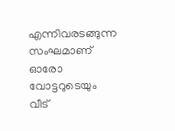എന്നിവരടങ്ങുന്ന സംഘമാണ് ഓരോ വോട്ടറുടെയും വീട്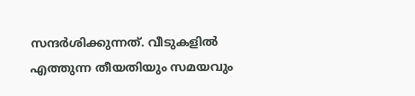സന്ദര്‍ശിക്കുന്നത്. വീടുകളില്‍ എത്തുന്ന തീയതിയും സമയവും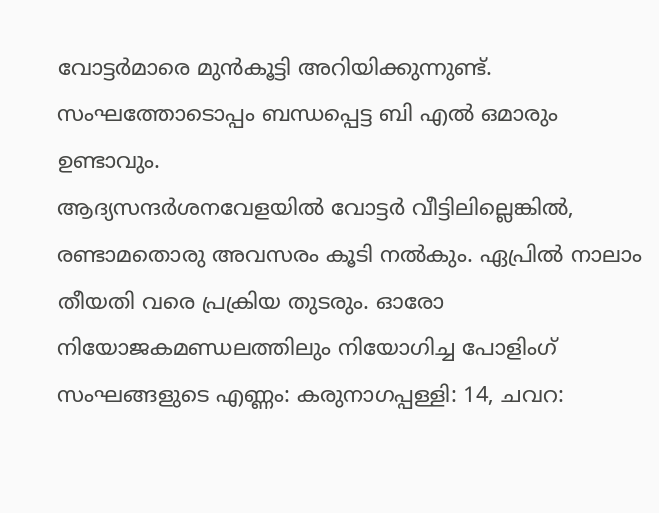വോട്ടര്‍മാരെ മുന്‍കൂട്ടി അറിയിക്കുന്നുണ്ട്. സംഘത്തോടൊപ്പം ബന്ധപ്പെട്ട ബി എല്‍ ഒമാരും ഉണ്ടാവും.
ആദ്യസന്ദര്‍ശനവേളയില്‍ വോട്ടര്‍ വീട്ടിലില്ലെങ്കില്‍, രണ്ടാമതൊരു അവസരം കൂടി നല്‍കും. ഏപ്രില്‍ നാലാം തീയതി വരെ പ്രക്രിയ തുടരും. ഓരോ നിയോജകമണ്ഡലത്തിലും നിയോഗിച്ച പോളിംഗ് സംഘങ്ങളുടെ എണ്ണം: കരുനാഗപ്പള്ളി: 14, ചവറ: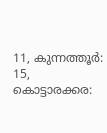11, കുന്നത്തൂര്‍: 15, കൊട്ടാരക്കര: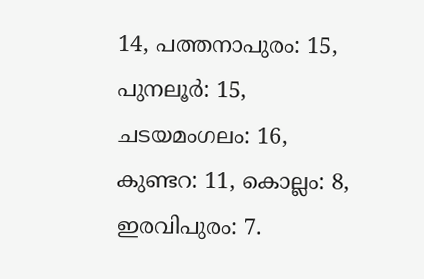14, പത്തനാപുരം: 15, പുനലൂര്‍: 15, ചടയമംഗലം: 16, കുണ്ടറ: 11, കൊല്ലം: 8, ഇരവിപുരം: 7.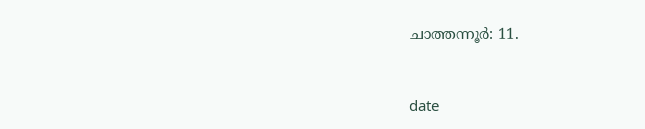ചാത്തന്നൂര്‍: 11.



date